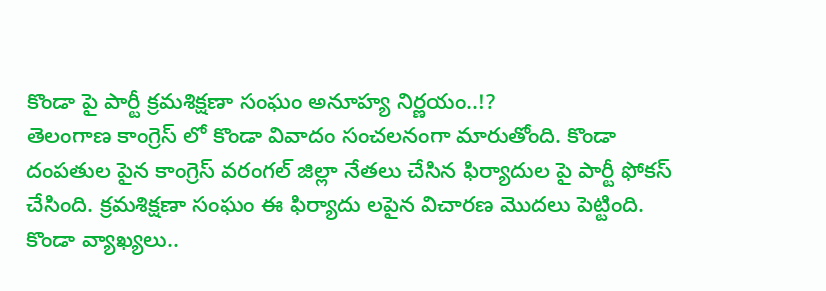కొండా పై పార్టీ క్రమశిక్షణా సంఘం అనూహ్య నిర్ణయం..!?
తెలంగాణ కాంగ్రెస్ లో కొండా వివాదం సంచలనంగా మారుతోంది. కొండా దంపతుల పైన కాంగ్రెస్ వరంగల్ జిల్లా నేతలు చేసిన ఫిర్యాదుల పై పార్టీ ఫోకస్ చేసింది. క్రమశిక్షణా సంఘం ఈ ఫిర్యాదు లపైన విచారణ మొదలు పెట్టింది. కొండా వ్యాఖ్యలు..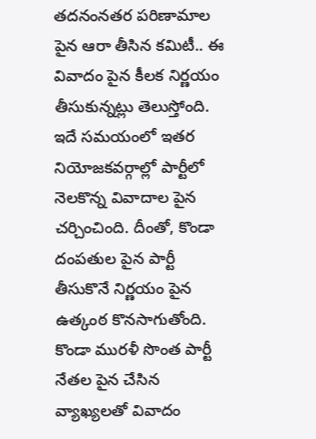తదనంనతర పరిణామాల పైన ఆరా తీసిన కమిటీ.. ఈ వివాదం పైన కీలక నిర్ణయం తీసుకున్నట్లు తెలుస్తోంది. ఇదే సమయంలో ఇతర నియోజకవర్గాల్లో పార్టీలో నెలకొన్న వివాదాల పైన చర్చించింది. దీంతో, కొండా దంపతుల పైన పార్టీ తీసుకొనే నిర్ణయం పైన ఉత్కంఠ కొనసాగుతోంది.
కొండా మురళీ సొంత పార్టీ నేతల పైన చేసిన వ్యాఖ్యలతో వివాదం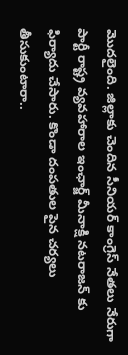మొదలైంది. జిల్లాకు చెందిన సీనియర్ కాంగ్రెస్ నేతలు నేరుగా పార్టీ రాష్ట్ర వ్యవహారాల ఇంఛార్జ్ మీనాక్షి నటరాజన్ కు ఫిర్యాదు చేసారు. కొండా దంపతుల పైన చర్యలు తీసుకుంటారా..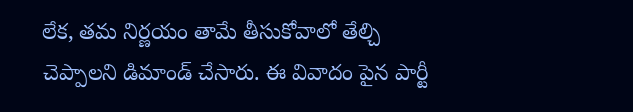లేక, తమ నిర్ణయం తామే తీసుకోవాలో తేల్చి చెప్పాలని డిమాండ్ చేసారు. ఈ వివాదం పైన పార్టీ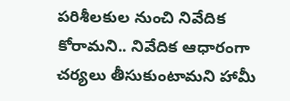పరిశీలకుల నుంచి నివేదిక కోరామని.. నివేదిక ఆధారంగా చర్యలు తీసుకుంటామని హామీ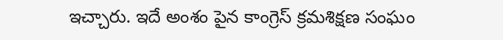ఇచ్చారు. ఇదే అంశం పైన కాంగ్రెస్ క్రమశిక్షణ సంఘం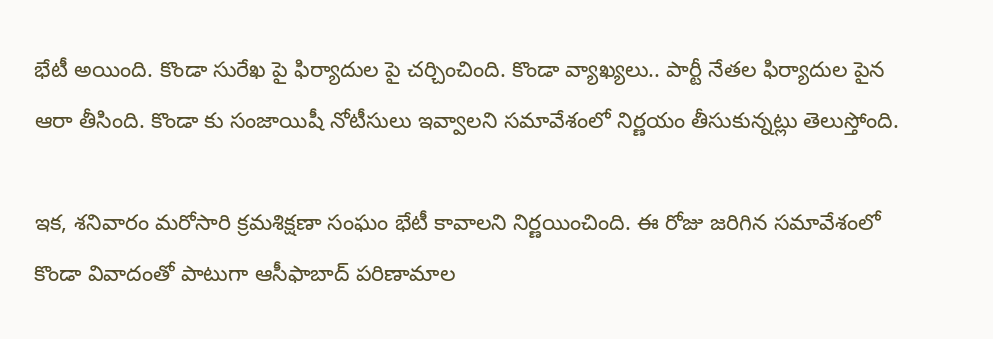భేటీ అయింది. కొండా సురేఖ పై ఫిర్యాదుల పై చర్చించింది. కొండా వ్యాఖ్యలు.. పార్టీ నేతల ఫిర్యాదుల పైన ఆరా తీసింది. కొండా కు సంజాయిషీ నోటీసులు ఇవ్వాలని సమావేశంలో నిర్ణయం తీసుకున్నట్లు తెలుస్తోంది.

ఇక, శనివారం మరోసారి క్రమశిక్షణా సంఘం భేటీ కావాలని నిర్ణయించింది. ఈ రోజు జరిగిన సమావేశంలో కొండా వివాదంతో పాటుగా ఆసీఫాబాద్ పరిణామాల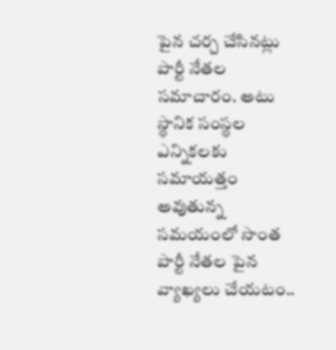పైన చర్చ చేసినట్లు పార్టీ నేతల సమాచారం. అటు స్థానిక సంస్థల ఎన్నికలకు సమాయత్తం అవుతున్న సమయంలో సొంత పార్టీ నేతల పైన వ్యాఖ్యలు చేయటం..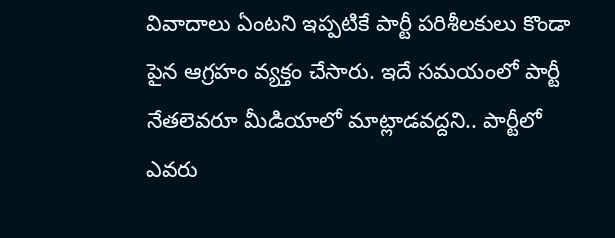వివాదాలు ఏంటని ఇప్పటికే పార్టీ పరిశీలకులు కొండా పైన ఆగ్రహం వ్యక్తం చేసారు. ఇదే సమయంలో పార్టీ నేతలెవరూ మీడియాలో మాట్లాడవద్దని.. పార్టీలో ఎవరు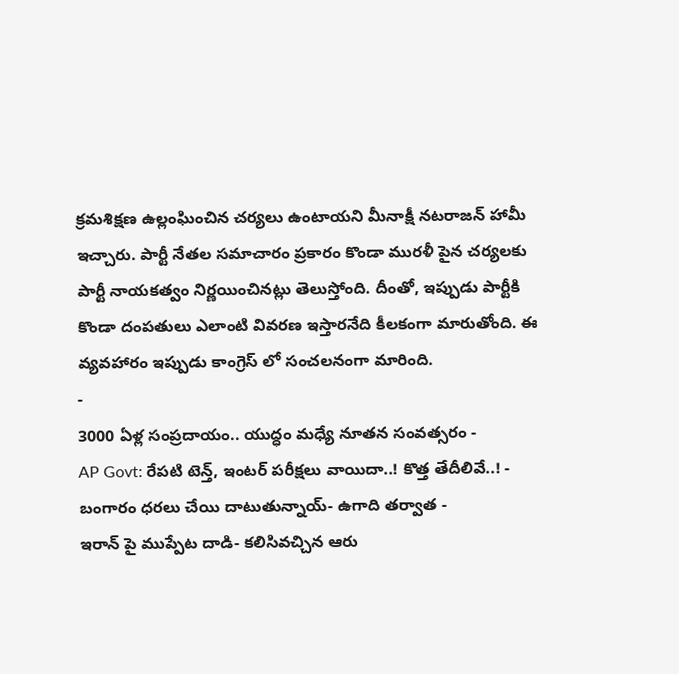క్రమశిక్షణ ఉల్లంఘించిన చర్యలు ఉంటాయని మీనాక్షీ నటరాజన్ హామీ ఇచ్చారు. పార్టీ నేతల సమాచారం ప్రకారం కొండా మురళీ పైన చర్యలకు పార్టీ నాయకత్వం నిర్ణయించినట్లు తెలుస్తోంది. దీంతో, ఇప్పుడు పార్టీకి కొండా దంపతులు ఎలాంటి వివరణ ఇస్తారనేది కీలకంగా మారుతోంది. ఈ వ్యవహారం ఇప్పుడు కాంగ్రెస్ లో సంచలనంగా మారింది.
-
3000 ఏళ్ల సంప్రదాయం.. యుద్ధం మధ్యే నూతన సంవత్సరం -
AP Govt: రేపటి టెన్త్, ఇంటర్ పరీక్షలు వాయిదా..! కొత్త తేదీలివే..! -
బంగారం ధరలు చేయి దాటుతున్నాయ్- ఉగాది తర్వాత -
ఇరాన్ పై ముప్పేట దాడి- కలిసివచ్చిన ఆరు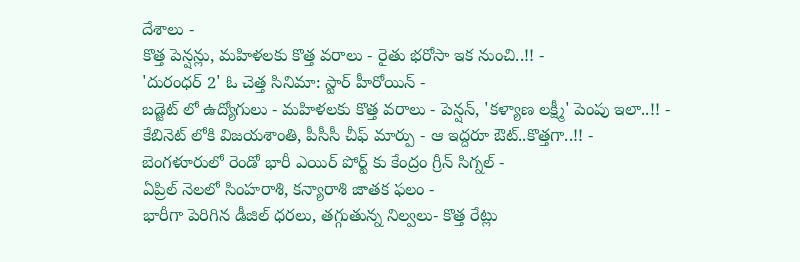దేశాలు -
కొత్త పెన్షన్లు, మహిళలకు కొత్త వరాలు - రైతు భరోసా ఇక నుంచి..!! -
'దురంధర్ 2' ఓ చెత్త సినిమా: స్టార్ హీరోయిన్ -
బడ్జెట్ లో ఉద్యోగులు - మహిళలకు కొత్త వరాలు - పెన్షన్, 'కళ్యాణ లక్ష్మీ' పెంపు ఇలా..!! -
కేబినెట్ లోకి విజయశాంతి, పీసీసీ చీఫ్ మార్పు - ఆ ఇద్దరూ ఔట్..కొత్తగా..!! -
బెంగళూరులో రెండో భారీ ఎయిర్ పోర్ట్ కు కేంద్రం గ్రీన్ సిగ్నల్ -
ఏప్రిల్ నెలలో సింహరాశి, కన్యారాశి జాతక ఫలం -
భారీగా పెరిగిన డీజిల్ ధరలు, తగ్గుతున్న నిల్వలు- కొత్త రేట్లు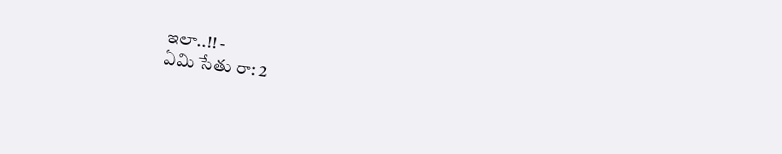ఇలా..!! -
ఏమి సేతు రా: 2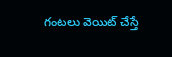గంటలు వెయిట్ చేస్తే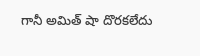గానీ అమిత్ షా దొరకలేదు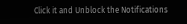Click it and Unblock the Notifications